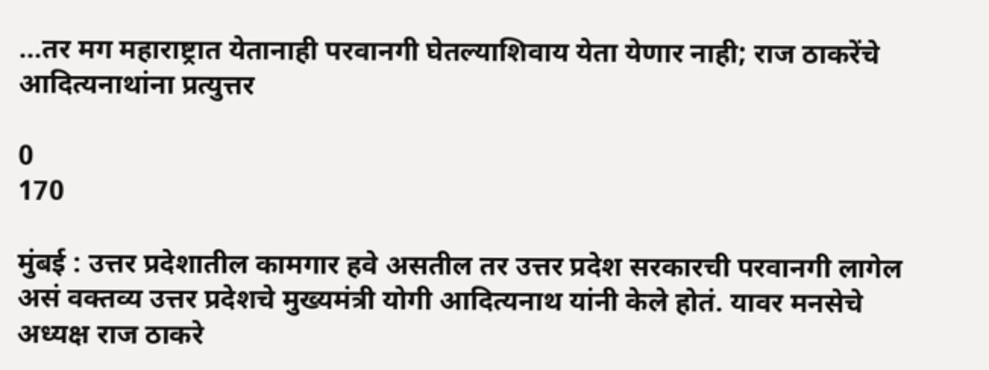…तर मग महाराष्ट्रात येतानाही परवानगी घेतल्याशिवाय येता येणार नाही; राज ठाकरेंचे आदित्यनाथांना प्रत्युत्तर

0
170

मुंबई : उत्तर प्रदेशातील कामगार हवे असतील तर उत्तर प्रदेश सरकारची परवानगी लागेल असं वक्तव्य उत्तर प्रदेशचे मुख्यमंत्री योगी आदित्यनाथ यांनी केले होतं. यावर मनसेचे अध्यक्ष राज ठाकरे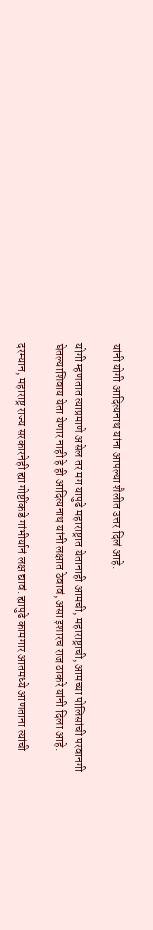यांनी योगी आदित्यनाथ यांना आपल्या शैलीत उत्तर दिलं आहे.

योगी म्हणतात त्याप्रमाणे असेल तर मग यापुढे महाराष्ट्रात येतानाही आमची, महाराष्ट्राची, आमच्या पोलिसांची परवानगी घेतल्याशिवाय येता येणार नाही हे ही आदित्यनाथ यांनी लक्षात ठेवावं, असा इशारच राज ठाकरे यांनी दिला आहे.

दरम्यान, महाराष्ट्र राज्य सरकारनेही ह्या गोष्टींकडे गांभीर्यानं लक्ष द्यावं. ह्यापुढे कामगार आतमध्ये आणताना त्यांची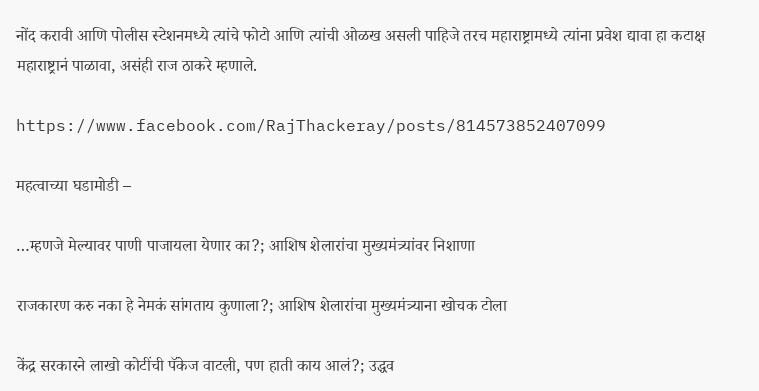नोंद करावी आणि पोलीस स्टेशनमध्ये त्यांचे फोटो आणि त्यांची ओळख असली पाहिजे तरच महाराष्ट्रामध्ये त्यांना प्रवेश द्यावा हा कटाक्ष महाराष्ट्रानं पाळावा, असंही राज ठाकरे म्हणाले.

https://www.facebook.com/RajThackeray/posts/814573852407099

महत्वाच्या घडामोडी –

…म्हणजे मेल्यावर पाणी पाजायला येणार का?; आशिष शेलारांचा मुख्यमंत्र्यांवर निशाणा

राजकारण करु नका हे नेमकं सांगताय कुणाला?; आशिष शेलारांचा मुख्यमंत्र्याना खोचक टोला

केंद्र सरकारने लाखो कोटींची पॅकेज वाटली, पण हाती काय आलं?; उद्धव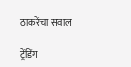ठाकरेंचा सवाल

ट्रेंडिंग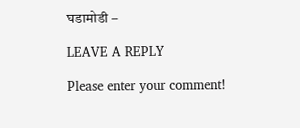घडामोडी –

LEAVE A REPLY

Please enter your comment!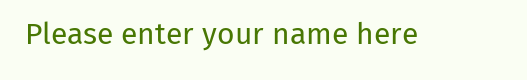Please enter your name here